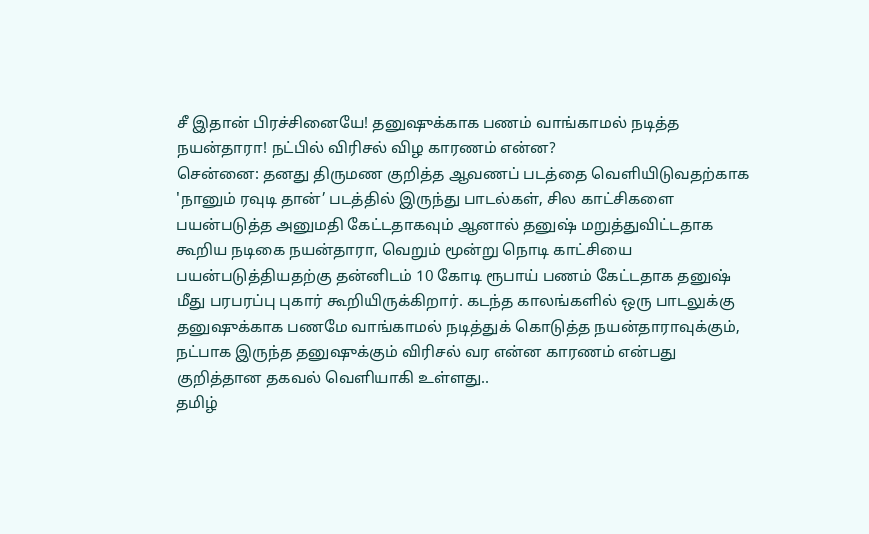சீ இதான் பிரச்சினையே! தனுஷுக்காக பணம் வாங்காமல் நடித்த நயன்தாரா! நட்பில் விரிசல் விழ காரணம் என்ன?
சென்னை: தனது திருமண குறித்த ஆவணப் படத்தை வெளியிடுவதற்காக 'நானும் ரவுடி தான்’ படத்தில் இருந்து பாடல்கள், சில காட்சிகளை பயன்படுத்த அனுமதி கேட்டதாகவும் ஆனால் தனுஷ் மறுத்துவிட்டதாக கூறிய நடிகை நயன்தாரா, வெறும் மூன்று நொடி காட்சியை பயன்படுத்தியதற்கு தன்னிடம் 10 கோடி ரூபாய் பணம் கேட்டதாக தனுஷ் மீது பரபரப்பு புகார் கூறியிருக்கிறார். கடந்த காலங்களில் ஒரு பாடலுக்கு தனுஷுக்காக பணமே வாங்காமல் நடித்துக் கொடுத்த நயன்தாராவுக்கும், நட்பாக இருந்த தனுஷுக்கும் விரிசல் வர என்ன காரணம் என்பது குறித்தான தகவல் வெளியாகி உள்ளது..
தமிழ்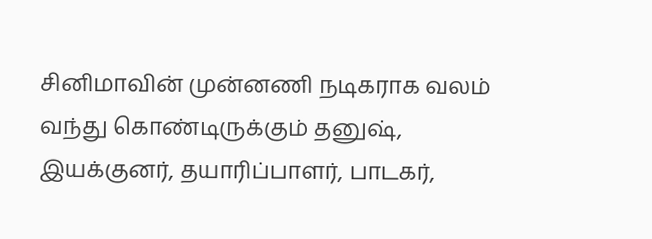சினிமாவின் முன்னணி நடிகராக வலம் வந்து கொண்டிருக்கும் தனுஷ், இயக்குனர், தயாரிப்பாளர், பாடகர்,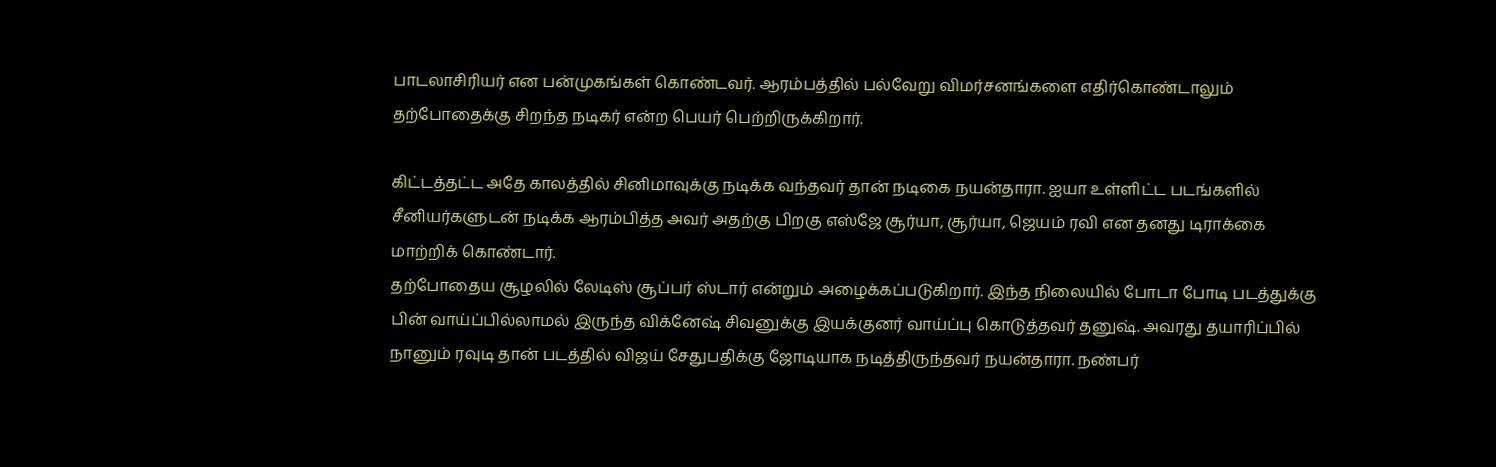பாடலாசிரியர் என பன்முகங்கள் கொண்டவர். ஆரம்பத்தில் பல்வேறு விமர்சனங்களை எதிர்கொண்டாலும் தற்போதைக்கு சிறந்த நடிகர் என்ற பெயர் பெற்றிருக்கிறார்.

கிட்டத்தட்ட அதே காலத்தில் சினிமாவுக்கு நடிக்க வந்தவர் தான் நடிகை நயன்தாரா. ஐயா உள்ளிட்ட படங்களில் சீனியர்களுடன் நடிக்க ஆரம்பித்த அவர் அதற்கு பிறகு எஸ்ஜே சூர்யா, சூர்யா, ஜெயம் ரவி என தனது டிராக்கை மாற்றிக் கொண்டார்.
தற்போதைய சூழலில் லேடிஸ் சூப்பர் ஸ்டார் என்றும் அழைக்கப்படுகிறார். இந்த நிலையில் போடா போடி படத்துக்கு பின் வாய்ப்பில்லாமல் இருந்த விக்னேஷ் சிவனுக்கு இயக்குனர் வாய்ப்பு கொடுத்தவர் தனுஷ். அவரது தயாரிப்பில் நானும் ரவுடி தான் படத்தில் விஜய் சேதுபதிக்கு ஜோடியாக நடித்திருந்தவர் நயன்தாரா. நண்பர்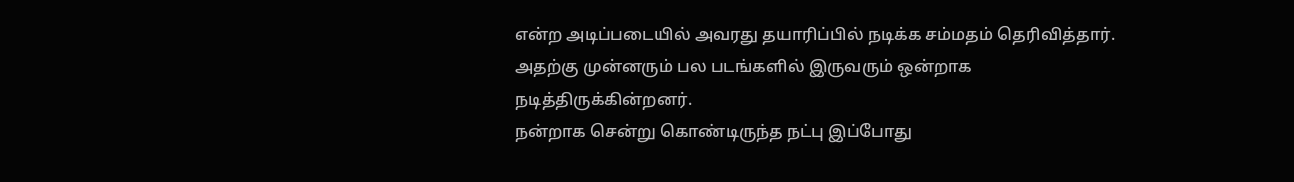என்ற அடிப்படையில் அவரது தயாரிப்பில் நடிக்க சம்மதம் தெரிவித்தார். அதற்கு முன்னரும் பல படங்களில் இருவரும் ஒன்றாக நடித்திருக்கின்றனர்.
நன்றாக சென்று கொண்டிருந்த நட்பு இப்போது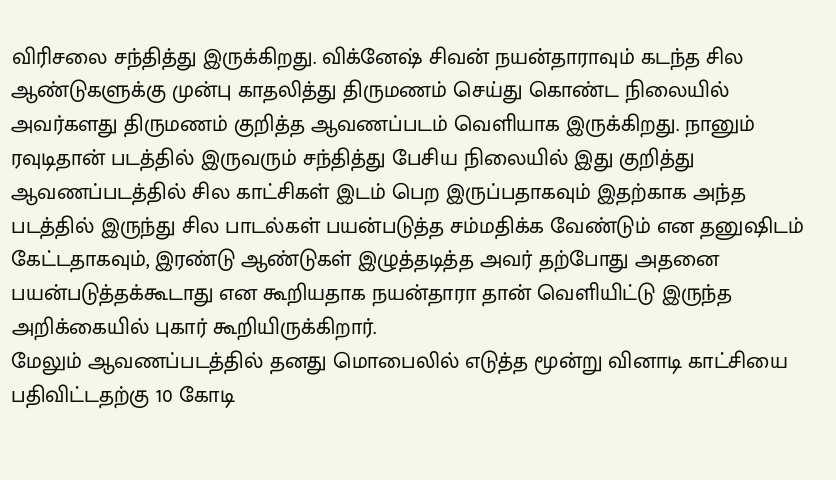விரிசலை சந்தித்து இருக்கிறது. விக்னேஷ் சிவன் நயன்தாராவும் கடந்த சில ஆண்டுகளுக்கு முன்பு காதலித்து திருமணம் செய்து கொண்ட நிலையில் அவர்களது திருமணம் குறித்த ஆவணப்படம் வெளியாக இருக்கிறது. நானும் ரவுடிதான் படத்தில் இருவரும் சந்தித்து பேசிய நிலையில் இது குறித்து ஆவணப்படத்தில் சில காட்சிகள் இடம் பெற இருப்பதாகவும் இதற்காக அந்த படத்தில் இருந்து சில பாடல்கள் பயன்படுத்த சம்மதிக்க வேண்டும் என தனுஷிடம் கேட்டதாகவும், இரண்டு ஆண்டுகள் இழுத்தடித்த அவர் தற்போது அதனை பயன்படுத்தக்கூடாது என கூறியதாக நயன்தாரா தான் வெளியிட்டு இருந்த அறிக்கையில் புகார் கூறியிருக்கிறார்.
மேலும் ஆவணப்படத்தில் தனது மொபைலில் எடுத்த மூன்று வினாடி காட்சியை பதிவிட்டதற்கு 10 கோடி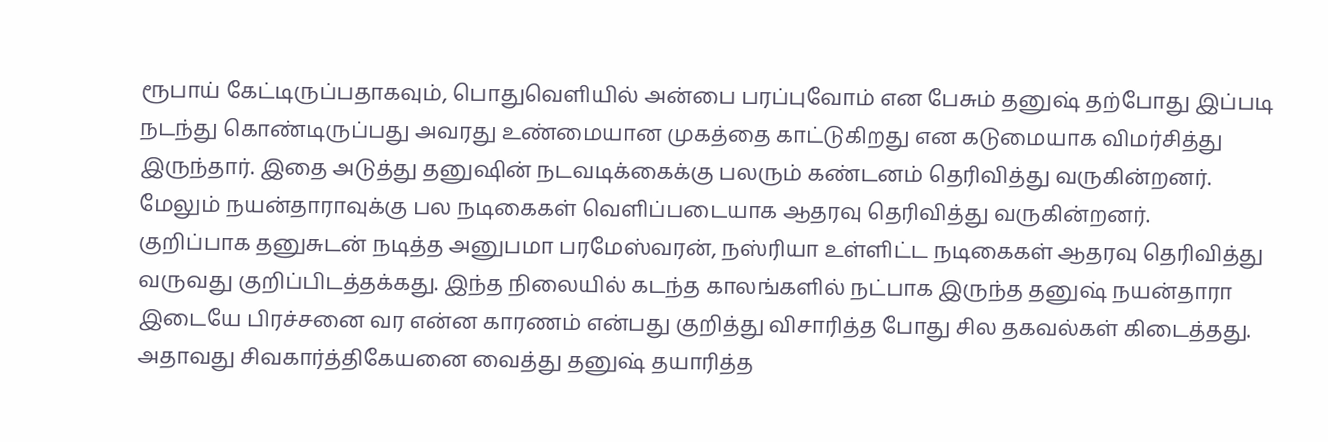ரூபாய் கேட்டிருப்பதாகவும், பொதுவெளியில் அன்பை பரப்புவோம் என பேசும் தனுஷ் தற்போது இப்படி நடந்து கொண்டிருப்பது அவரது உண்மையான முகத்தை காட்டுகிறது என கடுமையாக விமர்சித்து இருந்தார். இதை அடுத்து தனுஷின் நடவடிக்கைக்கு பலரும் கண்டனம் தெரிவித்து வருகின்றனர். மேலும் நயன்தாராவுக்கு பல நடிகைகள் வெளிப்படையாக ஆதரவு தெரிவித்து வருகின்றனர்.
குறிப்பாக தனுசுடன் நடித்த அனுபமா பரமேஸ்வரன், நஸ்ரியா உள்ளிட்ட நடிகைகள் ஆதரவு தெரிவித்து வருவது குறிப்பிடத்தக்கது. இந்த நிலையில் கடந்த காலங்களில் நட்பாக இருந்த தனுஷ் நயன்தாரா இடையே பிரச்சனை வர என்ன காரணம் என்பது குறித்து விசாரித்த போது சில தகவல்கள் கிடைத்தது. அதாவது சிவகார்த்திகேயனை வைத்து தனுஷ் தயாரித்த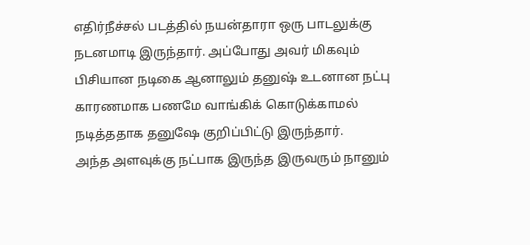எதிர்நீச்சல் படத்தில் நயன்தாரா ஒரு பாடலுக்கு நடனமாடி இருந்தார். அப்போது அவர் மிகவும் பிசியான நடிகை ஆனாலும் தனுஷ் உடனான நட்பு காரணமாக பணமே வாங்கிக் கொடுக்காமல் நடித்ததாக தனுஷே குறிப்பிட்டு இருந்தார்.
அந்த அளவுக்கு நட்பாக இருந்த இருவரும் நானும்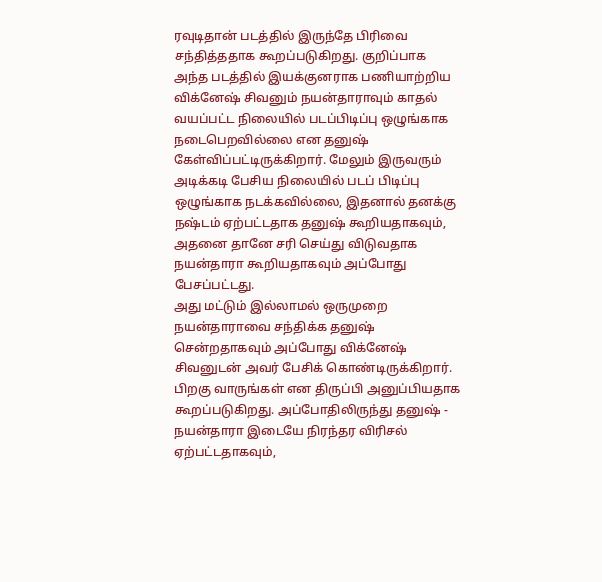ரவுடிதான் படத்தில் இருந்தே பிரிவை சந்தித்ததாக கூறப்படுகிறது. குறிப்பாக அந்த படத்தில் இயக்குனராக பணியாற்றிய விக்னேஷ் சிவனும் நயன்தாராவும் காதல் வயப்பட்ட நிலையில் படப்பிடிப்பு ஒழுங்காக நடைபெறவில்லை என தனுஷ் கேள்விப்பட்டிருக்கிறார். மேலும் இருவரும் அடிக்கடி பேசிய நிலையில் படப் பிடிப்பு ஒழுங்காக நடக்கவில்லை, இதனால் தனக்கு நஷ்டம் ஏற்பட்டதாக தனுஷ் கூறியதாகவும், அதனை தானே சரி செய்து விடுவதாக நயன்தாரா கூறியதாகவும் அப்போது பேசப்பட்டது.
அது மட்டும் இல்லாமல் ஒருமுறை நயன்தாராவை சந்திக்க தனுஷ் சென்றதாகவும் அப்போது விக்னேஷ் சிவனுடன் அவர் பேசிக் கொண்டிருக்கிறார். பிறகு வாருங்கள் என திருப்பி அனுப்பியதாக கூறப்படுகிறது. அப்போதிலிருந்து தனுஷ் - நயன்தாரா இடையே நிரந்தர விரிசல் ஏற்பட்டதாகவும்,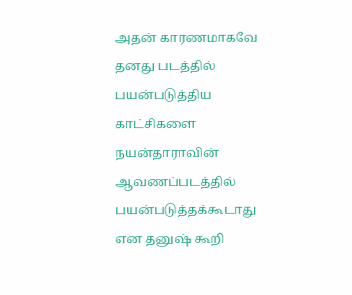அதன் காரணமாகவே தனது படத்தில் பயன்படுத்திய காட்சிகளை நயன்தாராவின் ஆவணப்படத்தில் பயன்படுத்தக்கூடாது என தனுஷ் கூறி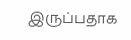இருப்பதாக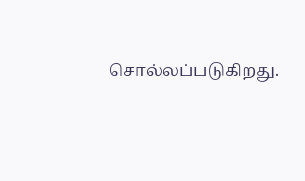சொல்லப்படுகிறது.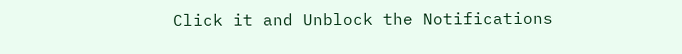Click it and Unblock the Notifications